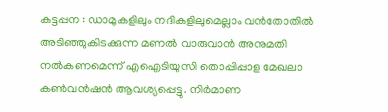കട്ടപ്പന : ഡാമുകളിലും നദികളിലുമെല്ലാം വൻതോതിൽ അടിഞ്ഞുകിടക്കുന്ന മണൽ വാരുവാൻ അനുമതി നൽകണമെന്ന് എഐടിയുസി തൊപ്പിപ്പാള മേഖലാ കൺവൻഷൻ ആവശ്യപ്പെട്ടു. നിർമാണ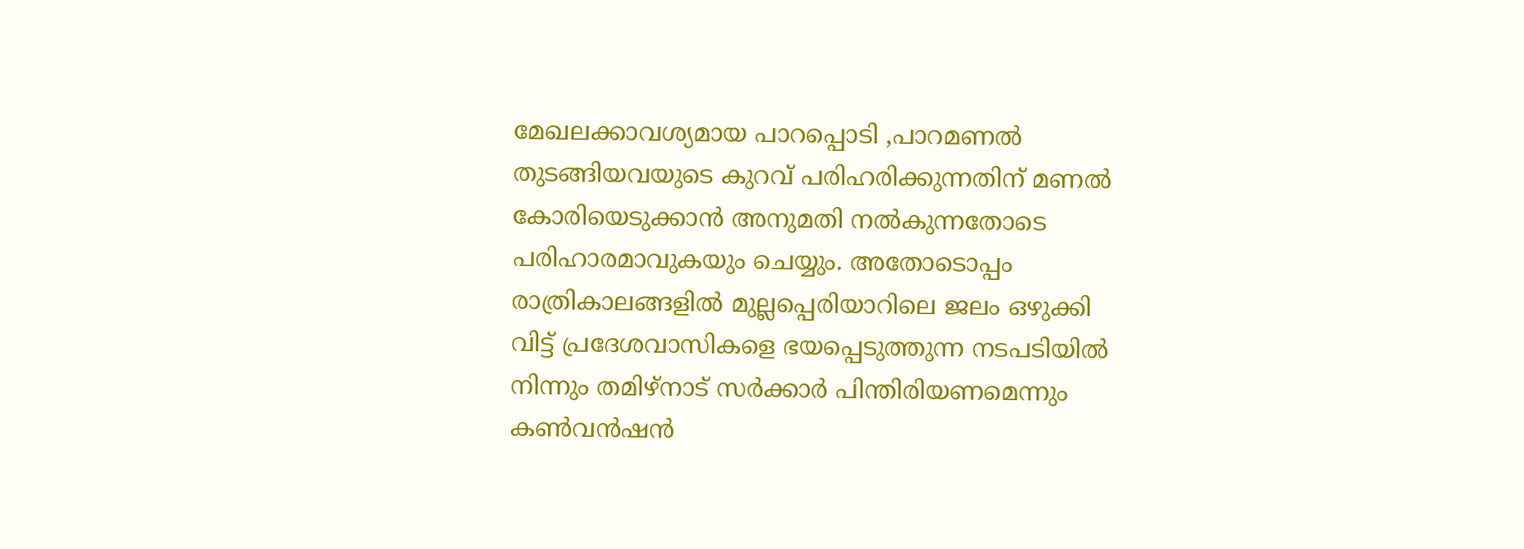മേഖലക്കാവശ്യമായ പാറപ്പൊടി ,പാറമണൽ തുടങ്ങിയവയുടെ കുറവ് പരിഹരിക്കുന്നതിന് മണൽ കോരിയെടുക്കാൻ അനുമതി നൽകുന്നതോടെ പരിഹാരമാവുകയും ചെയ്യും. അതോടൊപ്പം രാത്രികാലങ്ങളിൽ മുല്ലപ്പെരിയാറിലെ ജലം ഒഴുക്കി വിട്ട് പ്രദേശവാസികളെ ഭയപ്പെടുത്തുന്ന നടപടിയിൽ നിന്നും തമിഴ്നാട് സർക്കാർ പിന്തിരിയണമെന്നും കൺവൻഷൻ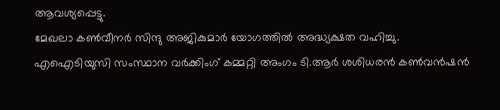ആവശ്യപ്പെട്ടു.
മേഖലാ കൺവീനർ സിന്ദു അജികുമാർ യോഗത്തിൽ അദ്ധ്യക്ഷത വഹിച്ചു. എഐടിയുസി സംസ്ഥാന വർക്കിംഗ് കമ്മറ്റി അംഗം ടി.ആർ ശശിധരൻ കൺവൻഷൻ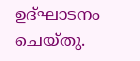ഉദ്ഘാടനം ചെയ്തു.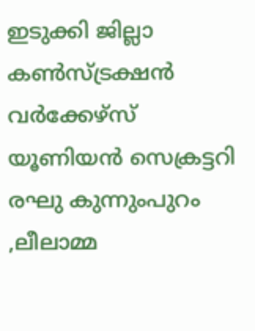ഇടുക്കി ജില്ലാ കൺസ്ട്രക്ഷൻ വർക്കേഴ്സ് യൂണിയൻ സെക്രട്ടറി രഘു കുന്നുംപുറം ,ലീലാമ്മ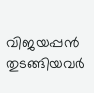വിജയപ്പൻ തുടങ്ങിയവർ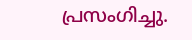പ്രസംഗിച്ചു.